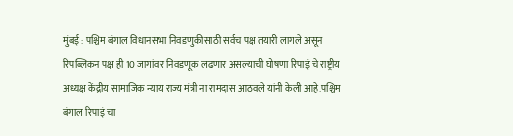मुंबई : पश्चिम बंगाल विधानसभा निवडणुकीसाठी सर्वच पक्ष तयारी लागले असून रिपब्लिकन पक्ष ही 10 जागांवर निवडणूक लढणार असल्याची घोषणा रिपाइं चे राष्ट्रीय अध्यक्ष केंद्रीय सामाजिक न्याय राज्य मंत्री ना रामदास आठवले यांनी केली आहे.पश्चिम बंगाल रिपाइं चा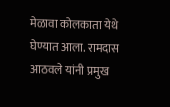मेळावा कोलकाता येथे घेण्यात आला. रामदास आठवले यांनी प्रमुख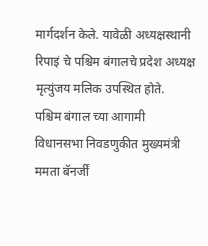मार्गदर्शन केले. यावेळी अध्यक्षस्थानी रिपाइं चे पश्चिम बंगालचे प्रदेश अध्यक्ष मृत्युंजय मलिक उपस्थित होते.
पश्चिम बंगाल च्या आगामी विधानसभा निवडणुकीत मुख्यमंत्री ममता बॅनर्जीं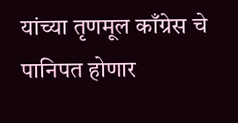यांच्या तृणमूल काँग्रेस चे पानिपत होणार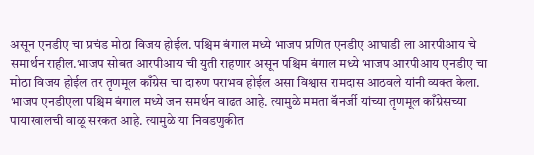असून एनडीए चा प्रचंड मोठा विजय होईल. पश्चिम बंगाल मध्ये भाजप प्रणित एनडीए आघाडी ला आरपीआय चे समार्थन राहील.भाजप सोबत आरपीआय ची युती राहणार असून पश्चिम बंगाल मध्ये भाजप आरपीआय एनडीए चा मोठा विजय होईल तर तृणमूल काँग्रेस चा दारुण पराभव होईल असा विश्वास रामदास आठवले यांनी व्यक्त केला.
भाजप एनडीएला पश्चिम बंगाल मध्ये जन समर्थन वाढत आहे. त्यामुळे ममता बॅनर्जी यांच्या तृणमूल काँग्रेसच्या पायाखालची वाळू सरकत आहे. त्यामुळे या निवडणुकीत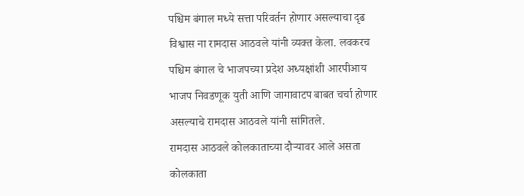पश्चिम बंगाल मध्ये सत्ता परिवर्तन होणार असल्याचा दृढ विश्वास ना रामदास आठवले यांनी व्यक्त केला. लवकरच पश्चिम बंगाल चे भाजपच्या प्रदेश अध्यक्षांशी आरपीआय भाजप निवडणूक युती आणि जागावाटप बाबत चर्चा होणार असल्याचे रामदास आठवले यांनी सांगितले.
रामदास आठवले कोलकाताच्या दौऱ्यावर आले असता कोलकाता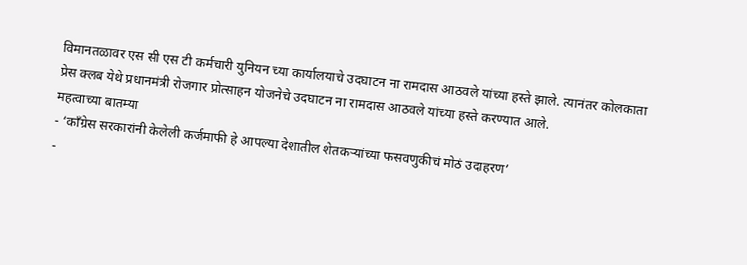विमानतळावर एस सी एस टी कर्मचारी युनियन च्या कार्यालयाचे उदघाटन ना रामदास आठवले यांच्या हस्ते झाले. त्यानंतर कोलकाता प्रेस क्लब येथे प्रधानमंत्री रोजगार प्रोत्साहन योजनेचे उदघाटन ना रामदास आठवले यांच्या हस्ते करण्यात आले.
महत्वाच्या बातम्या
- ‘काँग्रेस सरकारांनी केलेली कर्जमाफी हे आपल्या देशातील शेतकऱ्यांच्या फसवणुकीचं मोठं उदाहरण’
-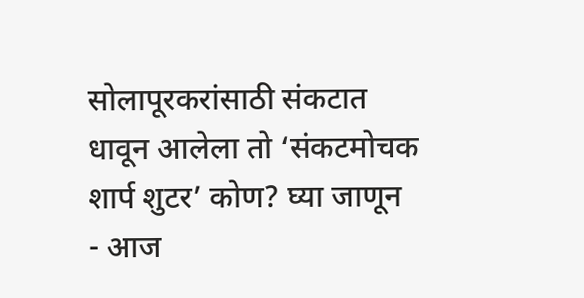सोलापूरकरांसाठी संकटात धावून आलेला तो ‘संकटमोचक शार्प शुटर’ कोण? घ्या जाणून
- आज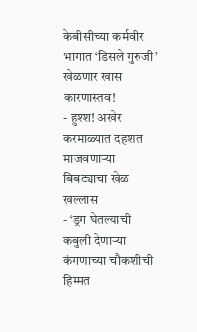केबीसीच्या कर्मवीर भागात ‘डिसले गुरुजी’ खेळणार खास कारणास्तव!
- हुश्श! अखेर करमाळ्यात दहशत माजवणाऱ्या बिबट्याचा खेळ खल्लास
- ‘ड्रग घेतल्याची कबुली देणाऱ्या कंगणाच्या चौकशीची हिम्मत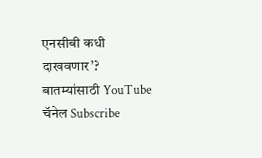एनसीबी कधी दाखवणार’?
बातम्यांसाठी YouTube चॅनेल Subscribe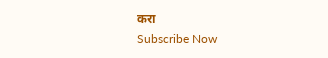करा
Subscribe Now